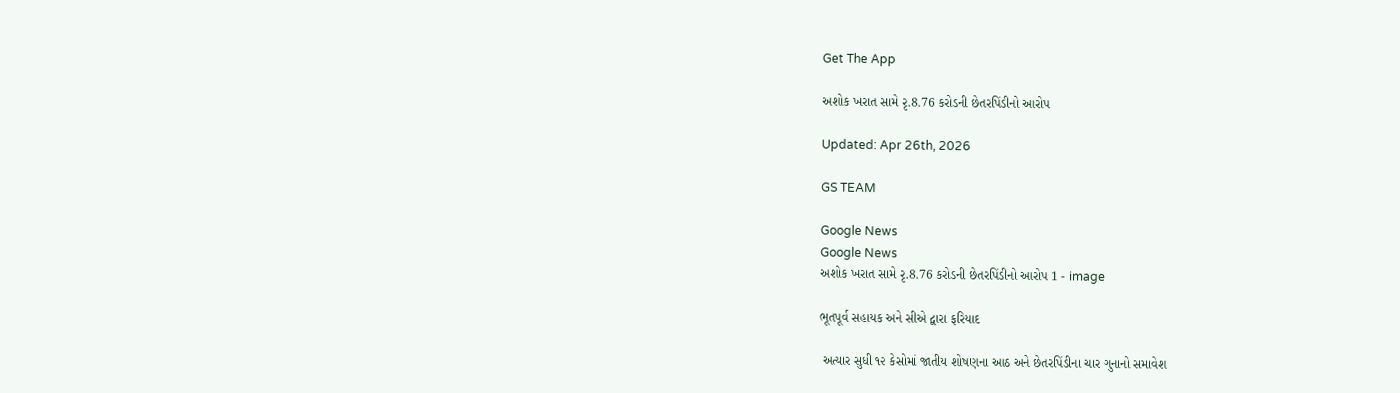Get The App

અશોક ખરાત સામે રૃ.8.76 કરોડની છેતરપિંડીનો આરોપ

Updated: Apr 26th, 2026

GS TEAM

Google News
Google News
અશોક ખરાત સામે રૃ.8.76 કરોડની છેતરપિંડીનો આરોપ 1 - image

ભૂતપૂર્વ સહાયક અને સીએ દ્વારા ફરિયાદ

 અત્યાર સુધી ૧૨ કેસોમાં જાતીય શોષણના આઠ અને છેતરપિંડીના ચાર ગુનાનો સમાવેશ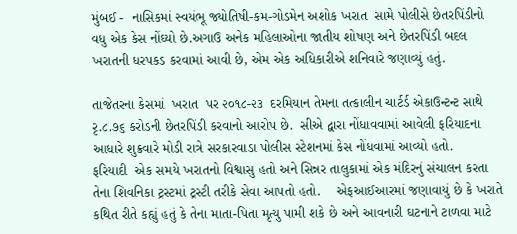મુંબઈ -  નાસિકમાં સ્વયંભૂ જ્યોતિષી-કમ-ગોડમેન અશોક ખરાત  સામે પોલીસે છેતરપિંડીનો વધુ એક કેસ નોંઘ્યો છે.અગાઉ અનેક મહિલાઓના જાતીય શોષણ અને છેતરપિંડી બદલ ખરાતની ધરપકડ કરવામાં આવી છે, એમ એક અધિકારીએ શનિવારે જણાવ્યું હતું.

તાજેતરના કેસમાં  ખરાત  પર ૨૦૧૮-૨૩  દરમિયાન તેમના તત્કાલીન ચાર્ટર્ડ એકાઉન્ટન્ટ સાથે રૃ.૮.૭૬ કરોડની છેતરપિંડી કરવાનો આરોપ છે.  સીએ દ્વારા નોંધાવવામાં આવેલી ફરિયાદના આધારે શુક્રવારે મોડી રાત્રે સરકારવાડા પોલીસ સ્ટેશનમાં કેસ નોંધવામાં આવ્યો હતો.    ફરિયાદી  એક સમયે ખરાતનો વિશ્વાસુ હતો અને સિન્નર તાલુકામાં એક મંદિરનું સંચાલન કરતા તેના શિવનિકા ટ્રસ્ટમાં ટ્રસ્ટી તરીકે સેવા આપતો હતો.    એફઆઈઆરમાં જણાવાયું છે કે ખરાતે  કથિત રીતે કહ્યું હતું કે તેના માતા-પિતા મૃત્યુ પામી શકે છે અને આવનારી ઘટનાને ટાળવા માટે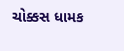ચોક્કસ ધામક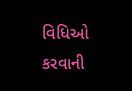વિધિઓ કરવાની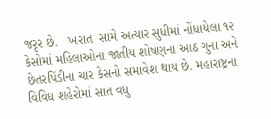જરૃર છે.   ખરાત  સામે અત્યાર સુધીમાં નોંધાયેલા ૧૨ કેસોમાં મહિલાઓના જાતીય શોષણના આઠ ગુના અને છેતરપિંડીના ચાર કેસનો સમાવેશ થાય છે. મહારાષ્ટ્રના વિવિધ શહેરોમાં સાત વધુ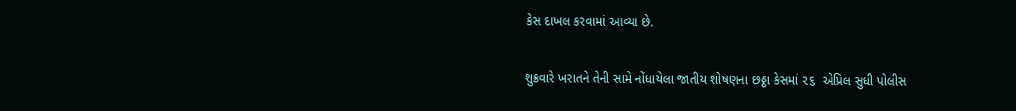કેસ દાખલ કરવામાં આવ્યા છે.

શુક્રવારે ખરાતને તેની સામે નોંધાયેલા જાતીય શોષણના છઠ્ઠા કેસમાં ૨૬  એપ્રિલ સુધી પોલીસ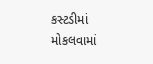કસ્ટડીમાં મોકલવામાં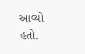આવ્યો હતો.